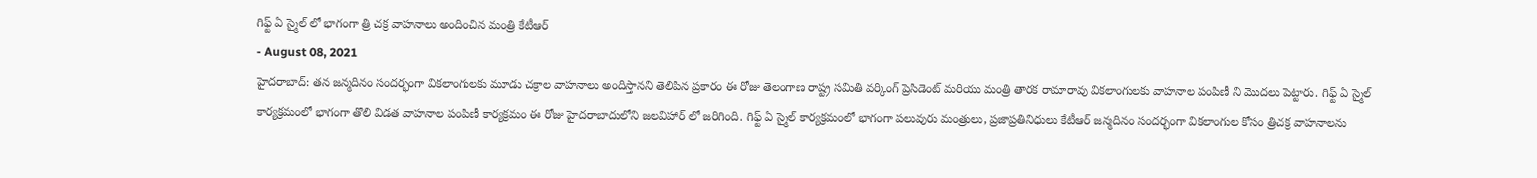గిఫ్ట్ ఏ స్మైల్ లో భాగంగా త్రి చక్ర వాహనాలు అందించిన మంత్రి కేటీఆర్
- August 08, 2021
హైదరాబాద్: తన జన్మదినం సందర్భంగా వికలాంగులకు మూడు చక్రాల వాహనాలు అందిస్తానని తెలిపిన ప్రకారం ఈ రోజు తెలంగాణ రాష్ట్ర సమితి వర్కింగ్ ప్రెసిడెంట్ మరియు మంత్రి తారక రామారావు వికలాంగులకు వాహనాల పంపిణీ ని మొదలు పెట్టారు. గిఫ్ట్ ఏ స్మైల్ కార్యక్రమంలో భాగంగా తొలి విడత వాహనాల పంపిణీ కార్యక్రమం ఈ రోజు హైదరాబాదులోని జలవిహార్ లో జరిగింది. గిఫ్ట్ ఏ స్మైల్ కార్యక్రమంలో భాగంగా పలువురు మంత్రులు, ప్రజాప్రతినిధులు కేటీఆర్ జన్మదినం సందర్భంగా వికలాంగుల కోసం త్రిచక్ర వాహనాలను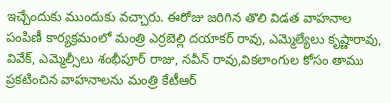ఇచ్చేందుకు ముందుకు వచ్చారు. ఈరోజు జరిగిన తొలి విడత వాహనాల పంపిణీ కార్యక్రమంలో మంత్రి ఎర్రబెల్లి దయాకర్ రావు, ఎమ్మెల్యేలు కృష్ణారావు, వివేక్, ఎమ్మెల్సీలు శంభీపూర్ రాజు, నవీన్ రావు,వికలాంగుల కోసం తాము ప్రకటించిన వాహనాలను మంత్రి కేటీఆర్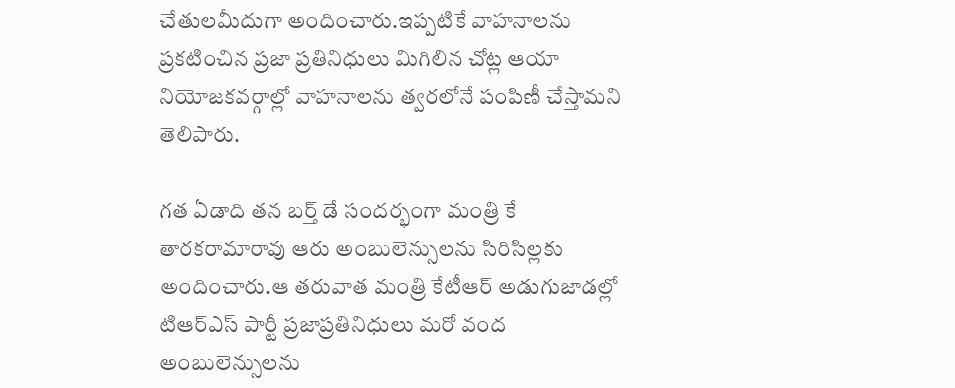చేతులమీదుగా అందించారు.ఇప్పటికే వాహనాలను ప్రకటించిన ప్రజా ప్రతినిధులు మిగిలిన చోట్ల ఆయా నియోజకవర్గాల్లో వాహనాలను త్వరలోనే పంపిణీ చేస్తామని తెలిపారు.

గత ఏడాది తన బర్త్ డే సందర్భంగా మంత్రి కే తారకరామారావు ఆరు అంబులెన్సులను సిరిసిల్లకు అందించారు.ఆ తరువాత మంత్రి కేటీఆర్ అడుగుజాడల్లో టిఆర్ఎస్ పార్టీ ప్రజాప్రతినిధులు మరో వంద అంబులెన్సులను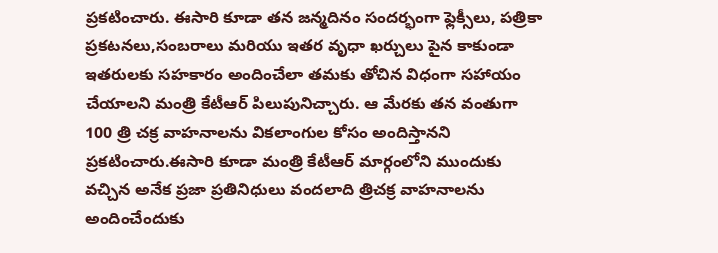ప్రకటించారు. ఈసారి కూడా తన జన్మదినం సందర్భంగా ఫ్లెక్సీలు, పత్రికా ప్రకటనలు,సంబరాలు మరియు ఇతర వృధా ఖర్చులు పైన కాకుండా ఇతరులకు సహకారం అందించేలా తమకు తోచిన విధంగా సహాయం చేయాలని మంత్రి కేటీఆర్ పిలుపునిచ్చారు. ఆ మేరకు తన వంతుగా 100 త్రి చక్ర వాహనాలను వికలాంగుల కోసం అందిస్తానని ప్రకటించారు.ఈసారి కూడా మంత్రి కేటీఆర్ మార్గంలోని ముందుకు వచ్చిన అనేక ప్రజా ప్రతినిధులు వందలాది త్రిచక్ర వాహనాలను అందించేందుకు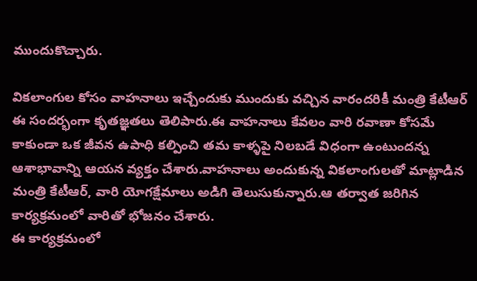ముందుకొచ్చారు.

వికలాంగుల కోసం వాహనాలు ఇచ్చేందుకు ముందుకు వచ్చిన వారందరికీ మంత్రి కేటీఆర్ ఈ సందర్భంగా కృతజ్ఞతలు తెలిపారు.ఈ వాహనాలు కేవలం వారి రవాణా కోసమే కాకుండా ఒక జీవన ఉపాధి కల్పించి తమ కాళ్ళపై నిలబడే విధంగా ఉంటుందన్న ఆశాభావాన్ని ఆయన వ్యక్తం చేశారు.వాహనాలు అందుకున్న వికలాంగులతో మాట్లాడిన మంత్రి కేటీఆర్, వారి యోగక్షేమాలు అడిగి తెలుసుకున్నారు.ఆ తర్వాత జరిగిన కార్యక్రమంలో వారితో భోజనం చేశారు.
ఈ కార్యక్రమంలో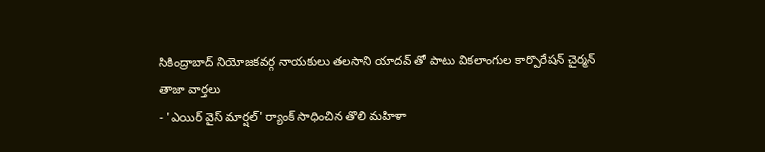సికింద్రాబాద్ నియోజకవర్గ నాయకులు తలసాని యాదవ్ తో పాటు వికలాంగుల కార్పొరేషన్ చైర్మన్
తాజా వార్తలు
- 'ఎయిర్ వైస్ మార్షల్' ర్యాంక్ సాధించిన తొలి మహిళా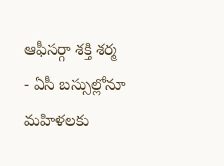ఆఫీసర్గా శక్తి శర్మ
- ఏసీ బస్సుల్లోనూ మహిళలకు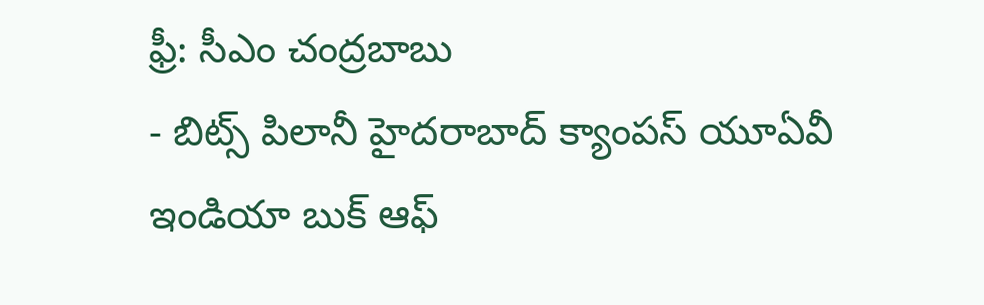ఫ్రీ: సీఎం చంద్రబాబు
- బిట్స్ పిలానీ హైదరాబాద్ క్యాంపస్ యూఏవీ ఇండియా బుక్ ఆఫ్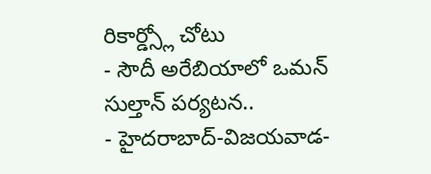రికార్డ్స్లో చోటు
- సౌదీ అరేబియాలో ఒమన్ సుల్తాన్ పర్యటన..
- హైదరాబాద్-విజయవాడ-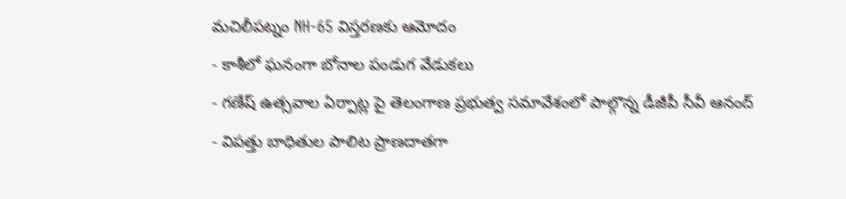మచిలీపట్నం NH-65 విస్తరణకు ఆమోదం
- కాశీలో ఘనంగా బోనాల పండుగ వేడుకలు
- గణేష్ ఉత్సవాల ఏర్పాట్ల పై తెలంగాణ ప్రభుత్వ సమావేశంలో పాల్గొన్న డీజీపీ సీవీ ఆనంద్
- విపత్తు బాధితుల పాలిట ప్రాణదాతగా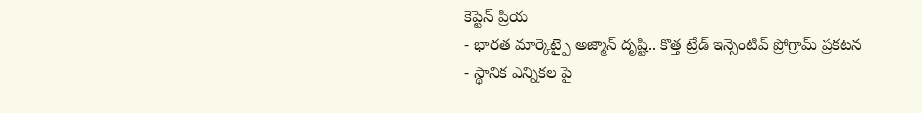కెప్టెన్ ప్రియ
- భారత మార్కెట్పై అజ్మాన్ దృష్టి.. కొత్త ట్రేడ్ ఇన్సెంటివ్ ప్రోగ్రామ్ ప్రకటన
- స్థానిక ఎన్నికల పై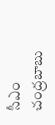సీఎం చంద్రబాబు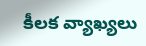కీలక వ్యాఖ్యలు